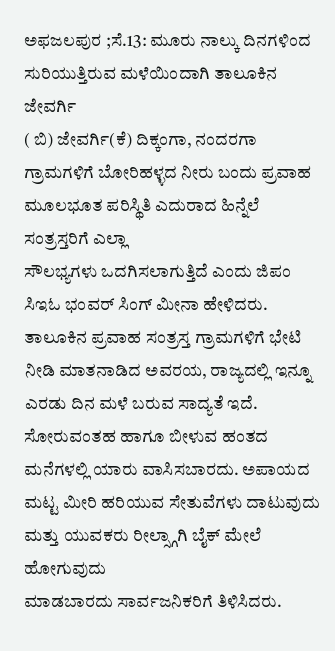ಅಫಜಲಪುರ ;ಸೆ.13: ಮೂರು ನಾಲ್ಕು ದಿನಗಳಿಂದ ಸುರಿಯುತ್ತಿರುವ ಮಳೆಯಿಂದಾಗಿ ತಾಲೂಕಿನ ಜೇವರ್ಗಿ
( ಬಿ) ಜೇವರ್ಗಿ(ಕೆ) ದಿಕ್ಕಂಗಾ, ನಂದರಗಾ ಗ್ರಾಮಗಳಿಗೆ ಬೋರಿಹಳ್ಳದ ನೀರು ಬಂದು ಪ್ರವಾಹ ಮೂಲಭೂತ ಪರಿಸ್ಥಿತಿ ಎದುರಾದ ಹಿನ್ನೆಲೆ ಸಂತ್ರಸ್ತರಿಗೆ ಎಲ್ಲಾ
ಸೌಲಭ್ಯಗಳು ಒದಗಿಸಲಾಗುತ್ತಿದೆ ಎಂದು ಜಿಪಂ ಸಿಇಓ ಭಂವರ್ ಸಿಂಗ್ ಮೀನಾ ಹೇಳಿದರು.
ತಾಲೂಕಿನ ಪ್ರವಾಹ ಸಂತ್ರಸ್ತ ಗ್ರಾಮಗಳಿಗೆ ಭೇಟಿ ನೀಡಿ ಮಾತನಾಡಿದ ಅವರಯ, ರಾಜ್ಯದಲ್ಲಿ ಇನ್ನೂ ಎರಡು ದಿನ ಮಳೆ ಬರುವ ಸಾದ್ಯತೆ ಇದೆ. ಸೋರುವಂತಹ ಹಾಗೂ ಬೀಳುವ ಹಂತದ ಮನೆಗಳಲ್ಲಿ ಯಾರು ವಾಸಿಸಬಾರದು. ಅಪಾಯದ ಮಟ್ಟ ಮೀರಿ ಹರಿಯುವ ಸೇತುವೆಗಳು ದಾಟುವುದು ಮತ್ತು ಯುವಕರು ರೀಲ್ಸ್ಗಾಗಿ ಬೈಕ್ ಮೇಲೆ ಹೋಗುವುದು
ಮಾಡಬಾರದು ಸಾರ್ವಜನಿಕರಿಗೆ ತಿಳಿಸಿದರು.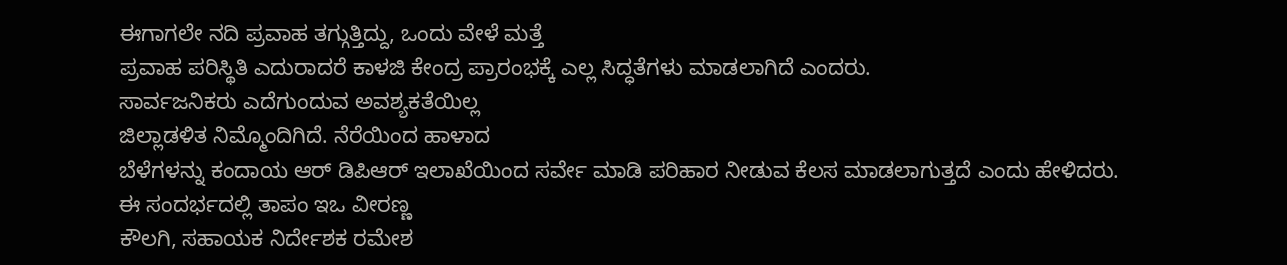ಈಗಾಗಲೇ ನದಿ ಪ್ರವಾಹ ತಗ್ಗುತ್ತಿದ್ದು, ಒಂದು ವೇಳೆ ಮತ್ತೆ
ಪ್ರವಾಹ ಪರಿಸ್ಥಿತಿ ಎದುರಾದರೆ ಕಾಳಜಿ ಕೇಂದ್ರ ಪ್ರಾರಂಭಕ್ಕೆ ಎಲ್ಲ ಸಿದ್ಧತೆಗಳು ಮಾಡಲಾಗಿದೆ ಎಂದರು.
ಸಾರ್ವಜನಿಕರು ಎದೆಗುಂದುವ ಅವಶ್ಯಕತೆಯಿಲ್ಲ
ಜಿಲ್ಲಾಡಳಿತ ನಿಮ್ಮೊಂದಿಗಿದೆ. ನೆರೆಯಿಂದ ಹಾಳಾದ
ಬೆಳೆಗಳನ್ನು ಕಂದಾಯ ಆರ್ ಡಿಪಿಆರ್ ಇಲಾಖೆಯಿಂದ ಸರ್ವೇ ಮಾಡಿ ಪರಿಹಾರ ನೀಡುವ ಕೆಲಸ ಮಾಡಲಾಗುತ್ತದೆ ಎಂದು ಹೇಳಿದರು.
ಈ ಸಂದರ್ಭದಲ್ಲಿ ತಾಪಂ ಇಒ ವೀರಣ್ಣ
ಕೌಲಗಿ, ಸಹಾಯಕ ನಿರ್ದೇಶಕ ರಮೇಶ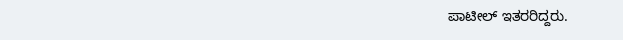ಪಾಟೀಲ್ ಇತರರಿದ್ದರು.